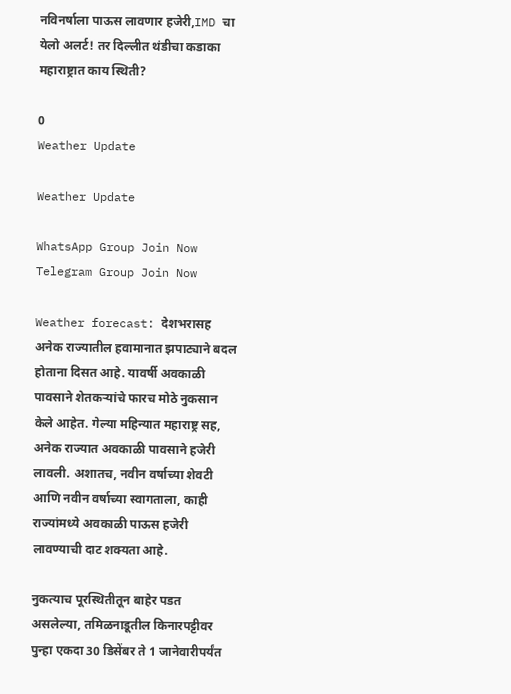नविनर्षाला पाऊस लावणार हजेरी,IMD चा येलो अलर्ट! तर दिल्लीत थंडीचा कडाका महाराष्ट्रात काय स्थिती?

0
Weather Update

Weather Update

WhatsApp Group Join Now
Telegram Group Join Now

Weather forecast: देशभरासह अनेक राज्यातील हवामानात झपाट्याने बदल होताना दिसत आहे. यावर्षी अवकाळी पावसाने शेतकऱ्यांचे फारच मोठे नुकसान केले आहेत. गेल्या महिन्यात महाराष्ट्र सह, अनेक राज्यात अवकाळी पावसाने हजेरी लावली. अशातच, नवीन वर्षाच्या शेवटी आणि नवीन वर्षाच्या स्वागताला, काही राज्यांमध्ये अवकाळी पाऊस हजेरी लावण्याची दाट शक्यता आहे.

नुकत्याच पूरस्थितीतून बाहेर पडत असलेल्या, तमिळनाडूतील किनारपट्टीवर पुन्हा एकदा 30 डिसेंबर ते 1 जानेवारीपर्यंत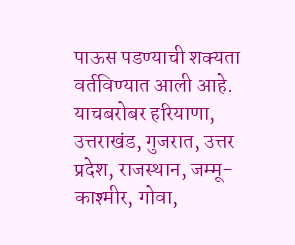पाऊस पडण्याची शक्यता वर्तविण्यात आली आहे. याचबरोबर हरियाणा, उत्तराखंड, गुजरात, उत्तर प्रदेश, राजस्थान, जम्मू-काश्मीर, गोवा,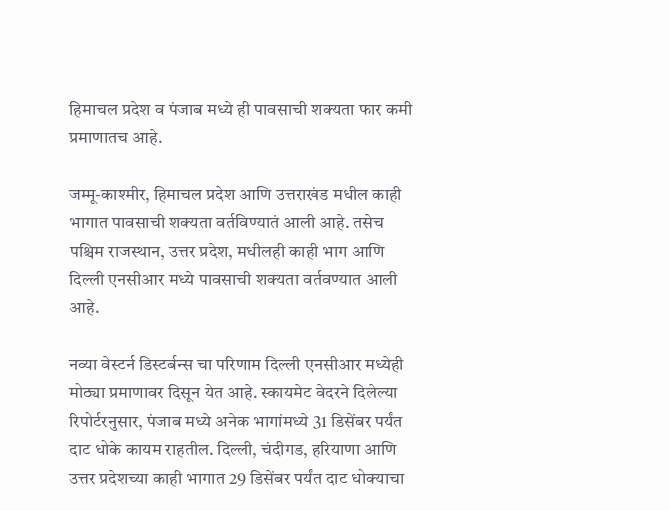हिमाचल प्रदेश व पंजाब मध्ये ही पावसाची शक्यता फार कमी प्रमाणातच आहे.

जम्मू-काश्मीर, हिमाचल प्रदेश आणि उत्तराखंड मधील काही भागात पावसाची शक्यता वर्तविण्यातं आली आहे. तसेच पश्चिम राजस्थान, उत्तर प्रदेश, मधीलही काही भाग आणि दिल्ली एनसीआर मध्ये पावसाची शक्यता वर्तवण्यात आली आहे.

नव्या वेस्टर्न डिस्टर्बन्स चा परिणाम दिल्ली एनसीआर मध्येही मोठ्या प्रमाणावर दिसून येत आहे. स्कायमेट वेदरने दिलेल्या रिपोर्टरनुसार, पंजाब मध्ये अनेक भागांमध्ये 31 डिसेंबर पर्यंत दाट धोके कायम राहतील. दिल्ली, चंदीगड, हरियाणा आणि उत्तर प्रदेशच्या काही भागात 29 डिसेंबर पर्यंत दाट धोक्याचा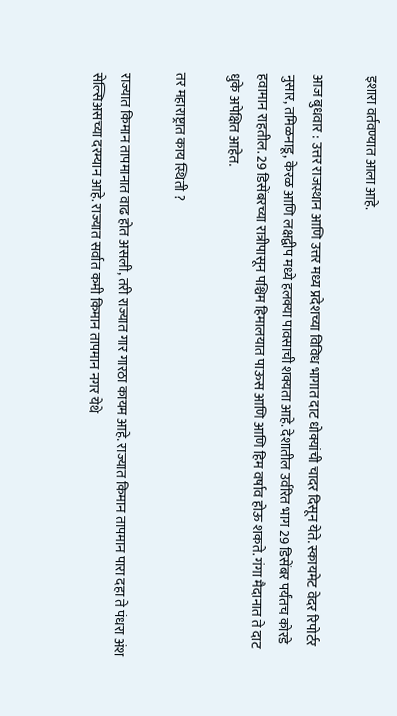इशारा वर्तवण्यात आला आहे.

आज बुधवार : उत्तर राजस्थान आणि उत्तर मध्य प्रदेशच्या विविध भागात दाट धोक्यांची चादर दिसून येते. स्कायमेट वेदर रिपोर्टर नुसार, तमिळनाडू, केरळ आणि लक्षद्वीप मध्ये हलक्या पावसाची शक्यता आहे. देशातील उर्वरित भाग 29 डिसेंबर पर्यंतच कोरडे हवामान राहतील. 29 डिसेंबरच्या रात्रीपासून पश्चिम हिमालयात पाऊस आणि आणि हिम वर्षाव होऊ शकते. गंगा मैदानात ते दाट धुके अपेक्षित आहेत.

तर महाराष्ट्रात काय स्थिती ?

राज्यात किमान तापमानात वाढ होत असली, तरी राज्यात गार गारठा कायम आहे. राज्यात किमान तापमान पारा दहा ते पंधरा अंश सेल्सिअसच्या दरम्यान आहे. राज्यात सर्वात कमी किमान तापमान नगर येथे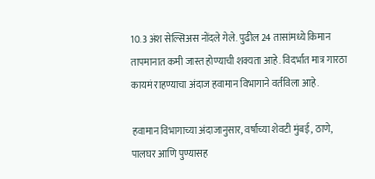10.3 अंश सेल्सिअस नोंदले गेले. पुढील 24 तासांमध्ये किमान तापमानात कमी जास्त होण्याची शक्यता आहे. विदर्भात मात्र गारठा कायमं राहण्याचा अंदाज हवामान विभागाने वर्तविला आहे.

हवामान विभागाच्या अंदाजानुसार, वर्षाच्या शेवटी मुंबई, ठाणे, पालघर आणि पुण्यासह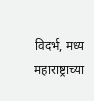विदर्भ, मध्य महाराष्ट्राच्या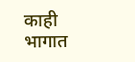काही भागात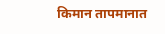किमान तापमानात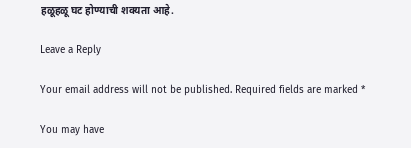हळूहळू घट होण्याची शक्यता आहे.

Leave a Reply

Your email address will not be published. Required fields are marked *

You may have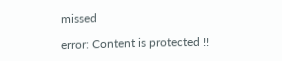missed

error: Content is protected !!